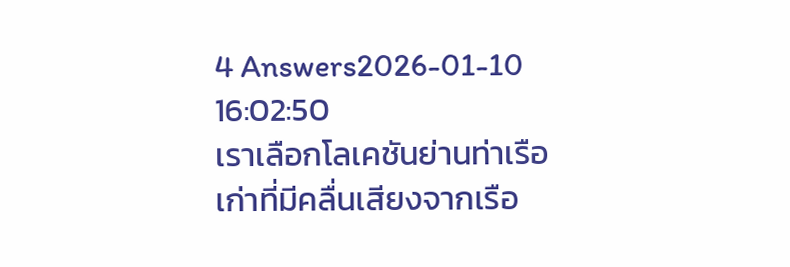4 Answers2026-01-10 16:02:50
เราเลือกโลเคชันย่านท่าเรือเก่าที่มีคลื่นเสียงจากเรือ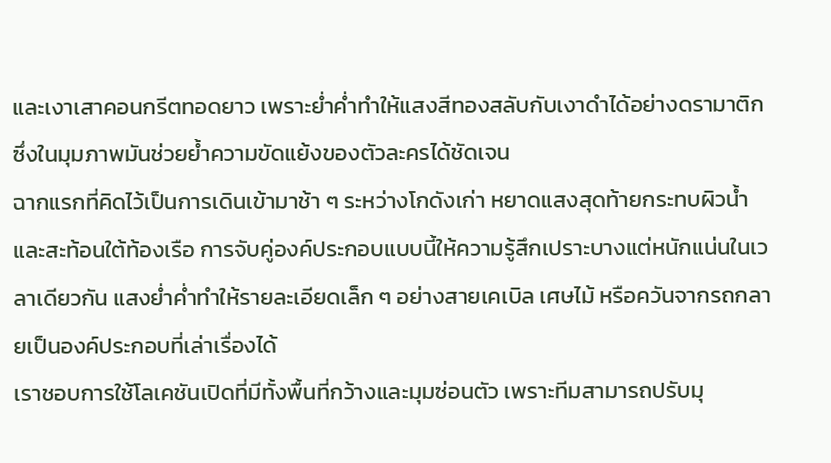และเงาเสาคอนกรีตทอดยาว เพราะย่ำค่ำทำให้แสงสีทองสลับกับเงาดำได้อย่างดรามาติก ซึ่งในมุมภาพมันช่วยย้ำความขัดแย้งของตัวละครได้ชัดเจน
ฉากแรกที่คิดไว้เป็นการเดินเข้ามาช้า ๆ ระหว่างโกดังเก่า หยาดแสงสุดท้ายกระทบผิวน้ำและสะท้อนใต้ท้องเรือ การจับคู่องค์ประกอบแบบนี้ให้ความรู้สึกเปราะบางแต่หนักแน่นในเวลาเดียวกัน แสงย่ำค่ำทำให้รายละเอียดเล็ก ๆ อย่างสายเคเบิล เศษไม้ หรือควันจากรถกลายเป็นองค์ประกอบที่เล่าเรื่องได้
เราชอบการใช้โลเคชันเปิดที่มีทั้งพื้นที่กว้างและมุมซ่อนตัว เพราะทีมสามารถปรับมุ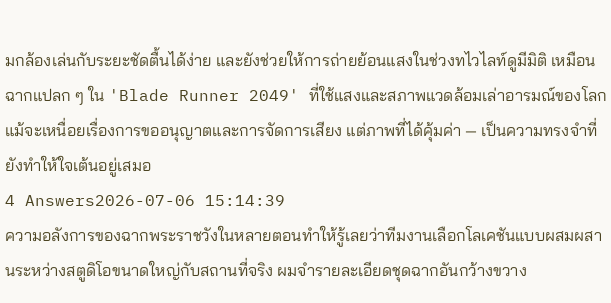มกล้องเล่นกับระยะชัดตื้นได้ง่าย และยังช่วยให้การถ่ายย้อนแสงในช่วงทไวไลท์ดูมีมิติ เหมือนฉากแปลก ๆ ใน 'Blade Runner 2049' ที่ใช้แสงและสภาพแวดล้อมเล่าอารมณ์ของโลก แม้จะเหนื่อยเรื่องการขออนุญาตและการจัดการเสียง แต่ภาพที่ได้คุ้มค่า — เป็นความทรงจำที่ยังทำให้ใจเต้นอยู่เสมอ
4 Answers2026-07-06 15:14:39
ความอลังการของฉากพระราชวังในหลายตอนทำให้รู้เลยว่าทีมงานเลือกโลเคชันแบบผสมผสานระหว่างสตูดิโอขนาดใหญ่กับสถานที่จริง ผมจำรายละเอียดชุดฉากอันกว้างขวาง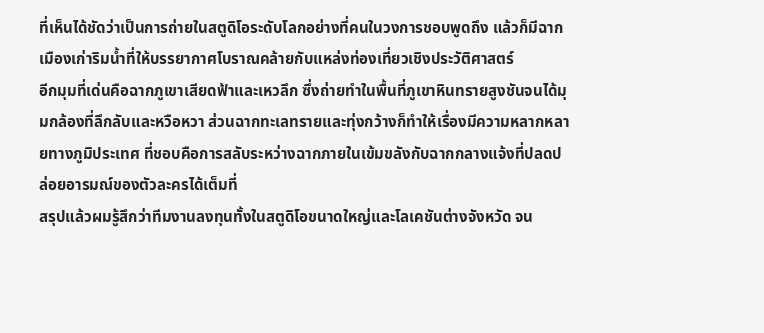ที่เห็นได้ชัดว่าเป็นการถ่ายในสตูดิโอระดับโลกอย่างที่คนในวงการชอบพูดถึง แล้วก็มีฉากเมืองเก่าริมน้ำที่ให้บรรยากาศโบราณคล้ายกับแหล่งท่องเที่ยวเชิงประวัติศาสตร์
อีกมุมที่เด่นคือฉากภูเขาเสียดฟ้าและเหวลึก ซึ่งถ่ายทำในพื้นที่ภูเขาหินทรายสูงชันจนได้มุมกล้องที่ลึกลับและหวือหวา ส่วนฉากทะเลทรายและทุ่งกว้างก็ทำให้เรื่องมีความหลากหลายทางภูมิประเทศ ที่ชอบคือการสลับระหว่างฉากภายในเข้มขลังกับฉากกลางแจ้งที่ปลดปล่อยอารมณ์ของตัวละครได้เต็มที่
สรุปแล้วผมรู้สึกว่าทีมงานลงทุนทั้งในสตูดิโอขนาดใหญ่และโลเคชันต่างจังหวัด จน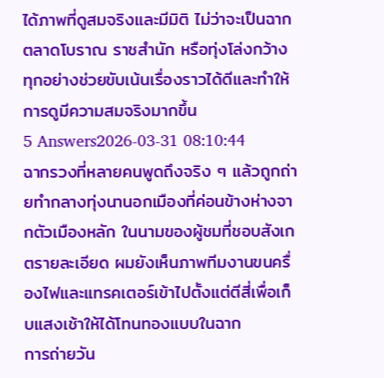ได้ภาพที่ดูสมจริงและมีมิติ ไม่ว่าจะเป็นฉากตลาดโบราณ ราชสำนัก หรือทุ่งโล่งกว้าง ทุกอย่างช่วยขับเน้นเรื่องราวได้ดีและทำให้การดูมีความสมจริงมากขึ้น
5 Answers2026-03-31 08:10:44
ฉากรวงที่หลายคนพูดถึงจริง ๆ แล้วถูกถ่ายทำกลางทุ่งนานอกเมืองที่ค่อนข้างห่างจากตัวเมืองหลัก ในนามของผู้ชมที่ชอบสังเกตรายละเอียด ผมยังเห็นภาพทีมงานขนครื่องไฟและแทรคเตอร์เข้าไปตั้งแต่ตีสี่เพื่อเก็บแสงเช้าให้ได้โทนทองแบบในฉาก
การถ่ายวัน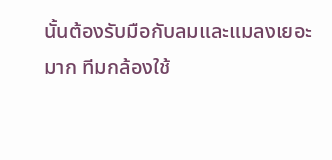นั้นต้องรับมือกับลมและแมลงเยอะมาก ทีมกล้องใช้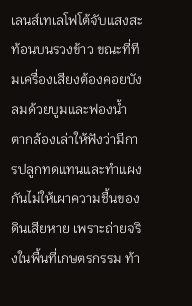เลนส์เทเลโฟโต้จับแสงสะท้อนบนรวงข้าว ขณะที่ทีมเครื่องเสียงต้องคอยบังลมด้วยบูมและฟองน้ำ ตากล้องเล่าให้ฟังว่ามีการปลูกทดแทนและทำแผงกันไม่ให้เผาความชื้นของดินเสียหาย เพราะถ่ายจริงในพื้นที่เกษตรกรรม ท้า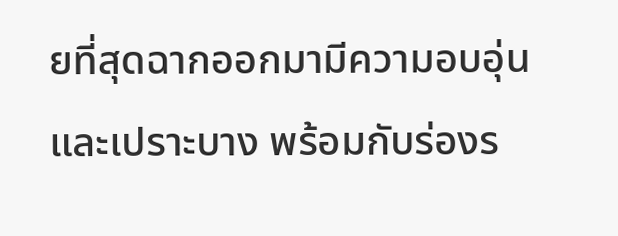ยที่สุดฉากออกมามีความอบอุ่นและเปราะบาง พร้อมกับร่องร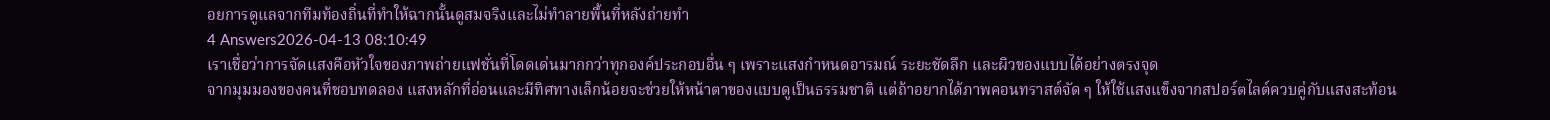อยการดูแลจากทีมท้องถิ่นที่ทำให้ฉากนั้นดูสมจริงและไม่ทำลายพื้นที่หลังถ่ายทำ
4 Answers2026-04-13 08:10:49
เราเชื่อว่าการจัดแสงคือหัวใจของภาพถ่ายแฟชั่นที่โดดเด่นมากกว่าทุกองค์ประกอบอื่น ๆ เพราะแสงกำหนดอารมณ์ ระยะชัดลึก และผิวของแบบได้อย่างตรงจุด
จากมุมมองของคนที่ชอบทดลอง แสงหลักที่อ่อนและมีทิศทางเล็กน้อยจะช่วยให้หน้าตาของแบบดูเป็นธรรมชาติ แต่ถ้าอยากได้ภาพคอนทราสต์จัด ๆ ให้ใช้แสงแข็งจากสปอร์ตไลต์ควบคู่กับแสงสะท้อน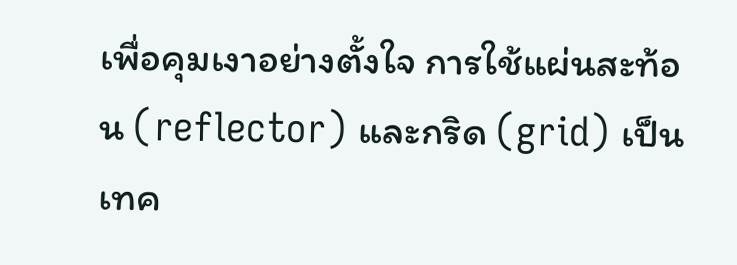เพื่อคุมเงาอย่างตั้งใจ การใช้แผ่นสะท้อน (reflector) และกริด (grid) เป็นเทค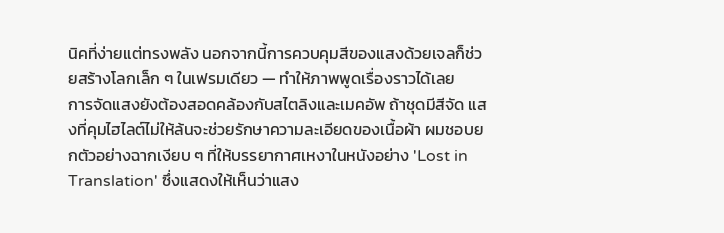นิคที่ง่ายแต่ทรงพลัง นอกจากนี้การควบคุมสีของแสงด้วยเจลก็ช่วยสร้างโลกเล็ก ๆ ในเฟรมเดียว — ทำให้ภาพพูดเรื่องราวได้เลย
การจัดแสงยังต้องสอดคล้องกับสไตลิงและเมคอัพ ถ้าชุดมีสีจัด แสงที่คุมไฮไลต์ไม่ให้ล้นจะช่วยรักษาความละเอียดของเนื้อผ้า ผมชอบยกตัวอย่างฉากเงียบ ๆ ที่ให้บรรยากาศเหงาในหนังอย่าง 'Lost in Translation' ซึ่งแสดงให้เห็นว่าแสง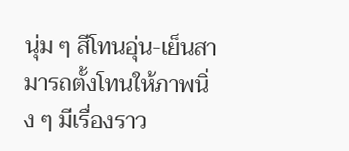นุ่ม ๆ สีโทนอุ่น-เย็นสามารถตั้งโทนให้ภาพนิ่ง ๆ มีเรื่องราว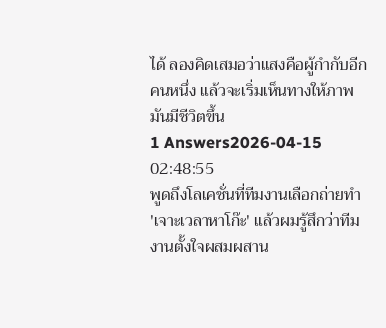ได้ ลองคิดเสมอว่าแสงคือผู้กำกับอีกคนหนึ่ง แล้วจะเริ่มเห็นทางให้ภาพมันมีชีวิตขึ้น
1 Answers2026-04-15 02:48:55
พูดถึงโลเคชั่นที่ทีมงานเลือกถ่ายทำ 'เจาะเวลาหาโก๊ะ' แล้วผมรู้สึกว่าทีมงานตั้งใจผสมผสาน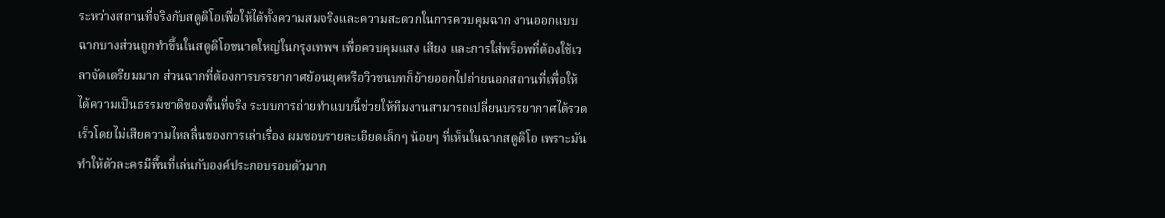ระหว่างสถานที่จริงกับสตูดิโอเพื่อให้ได้ทั้งความสมจริงและความสะดวกในการควบคุมฉาก งานออกแบบฉากบางส่วนถูกทำขึ้นในสตูดิโอขนาดใหญ่ในกรุงเทพฯ เพื่อควบคุมแสง เสียง และการใส่พร็อพที่ต้องใช้เวลาจัดเตรียมมาก ส่วนฉากที่ต้องการบรรยากาศย้อนยุคหรือวิวชนบทก็ย้ายออกไปถ่ายนอกสถานที่เพื่อให้ได้ความเป็นธรรมชาติของพื้นที่จริง ระบบการถ่ายทำแบบนี้ช่วยให้ทีมงานสามารถเปลี่ยนบรรยากาศได้รวดเร็วโดยไม่เสียความไหลลื่นของการเล่าเรื่อง ผมชอบรายละเอียดเล็กๆ น้อยๆ ที่เห็นในฉากสตูดิโอ เพราะมันทำให้ตัวละครมีพื้นที่เล่นกับองค์ประกอบรอบตัวมาก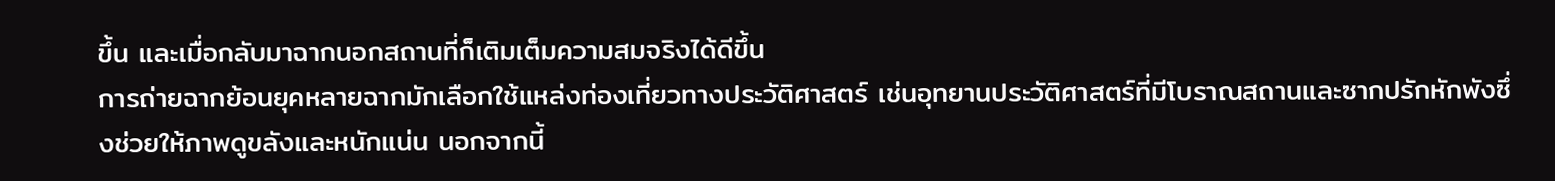ขึ้น และเมื่อกลับมาฉากนอกสถานที่ก็เติมเต็มความสมจริงได้ดีขึ้น
การถ่ายฉากย้อนยุคหลายฉากมักเลือกใช้แหล่งท่องเที่ยวทางประวัติศาสตร์ เช่นอุทยานประวัติศาสตร์ที่มีโบราณสถานและซากปรักหักพังซึ่งช่วยให้ภาพดูขลังและหนักแน่น นอกจากนี้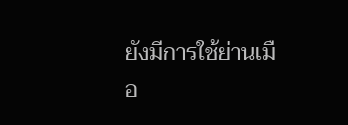ยังมีการใช้ย่านเมือ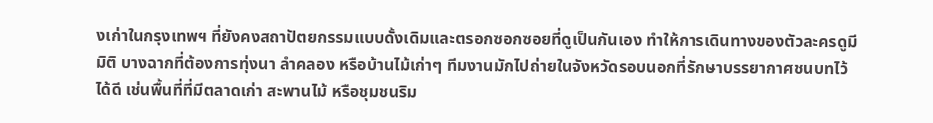งเก่าในกรุงเทพฯ ที่ยังคงสถาปัตยกรรมแบบดั้งเดิมและตรอกซอกซอยที่ดูเป็นกันเอง ทำให้การเดินทางของตัวละครดูมีมิติ บางฉากที่ต้องการทุ่งนา ลำคลอง หรือบ้านไม้เก่าๆ ทีมงานมักไปถ่ายในจังหวัดรอบนอกที่รักษาบรรยากาศชนบทไว้ได้ดี เช่นพื้นที่ที่มีตลาดเก่า สะพานไม้ หรือชุมชนริม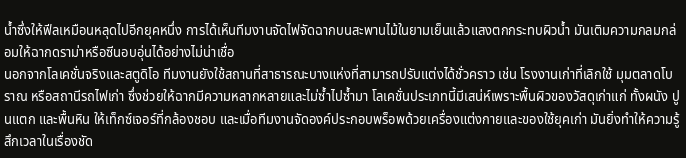น้ำซึ่งให้ฟีลเหมือนหลุดไปอีกยุคหนึ่ง การได้เห็นทีมงานจัดไฟจัดฉากบนสะพานไม้ในยามเย็นแล้วแสงตกกระทบผิวน้ำ มันเติมความกลมกล่อมให้ฉากดราม่าหรือซีนอบอุ่นได้อย่างไม่น่าเชื่อ
นอกจากโลเคชั่นจริงและสตูดิโอ ทีมงานยังใช้สถานที่สาธารณะบางแห่งที่สามารถปรับแต่งได้ชั่วคราว เช่น โรงงานเก่าที่เลิกใช้ มุมตลาดโบราณ หรือสถานีรถไฟเก่า ซึ่งช่วยให้ฉากมีความหลากหลายและไม่ซ้ำไปซ้ำมา โลเคชั่นประเภทนี้มีเสน่ห์เพราะพื้นผิวของวัสดุเก่าแก่ ทั้งผนัง ปูนแตก และพื้นหิน ให้เท็กซ์เจอร์ที่กล้องชอบ และเมื่อทีมงานจัดองค์ประกอบพร็อพด้วยเครื่องแต่งกายและของใช้ยุคเก่า มันยิ่งทำให้ความรู้สึกเวลาในเรื่องชัด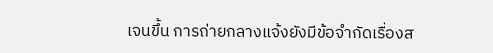เจนขึ้น การถ่ายกลางแจ้งยังมีข้อจำกัดเรื่องส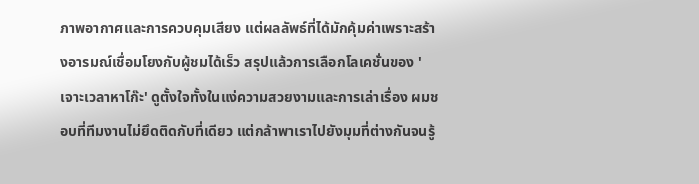ภาพอากาศและการควบคุมเสียง แต่ผลลัพธ์ที่ได้มักคุ้มค่าเพราะสร้างอารมณ์เชื่อมโยงกับผู้ชมได้เร็ว สรุปแล้วการเลือกโลเคชั่นของ 'เจาะเวลาหาโก๊ะ' ดูตั้งใจทั้งในแง่ความสวยงามและการเล่าเรื่อง ผมชอบที่ทีมงานไม่ยึดติดกับที่เดียว แต่กล้าพาเราไปยังมุมที่ต่างกันจนรู้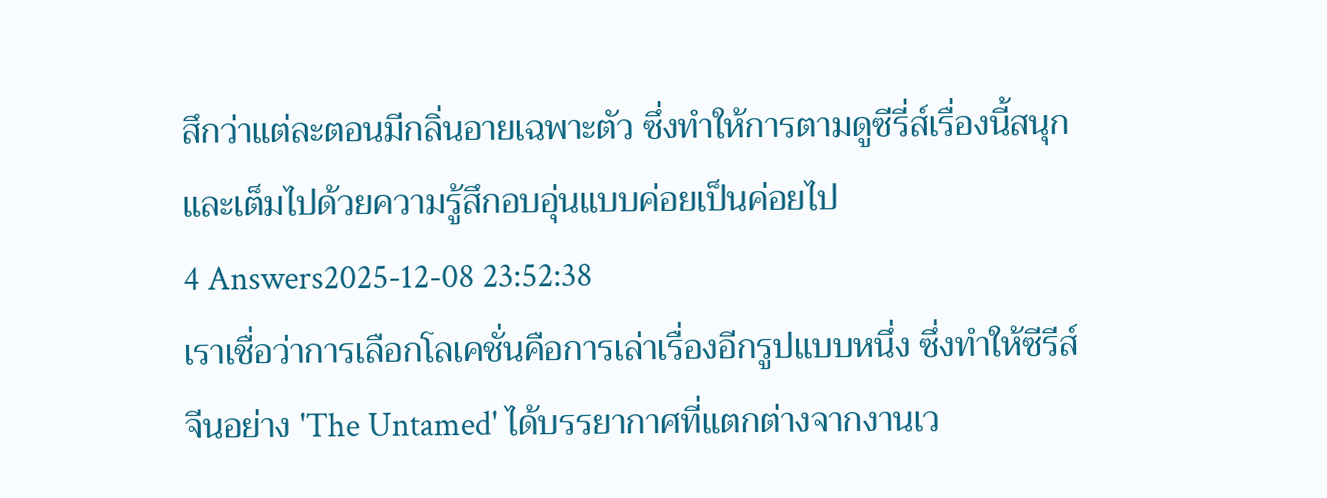สึกว่าแต่ละตอนมีกลิ่นอายเฉพาะตัว ซึ่งทำให้การตามดูซีรี่ส์เรื่องนี้สนุกและเต็มไปด้วยความรู้สึกอบอุ่นแบบค่อยเป็นค่อยไป
4 Answers2025-12-08 23:52:38
เราเชื่อว่าการเลือกโลเคชั่นคือการเล่าเรื่องอีกรูปแบบหนึ่ง ซึ่งทำให้ซีรีส์จีนอย่าง 'The Untamed' ได้บรรยากาศที่แตกต่างจากงานเว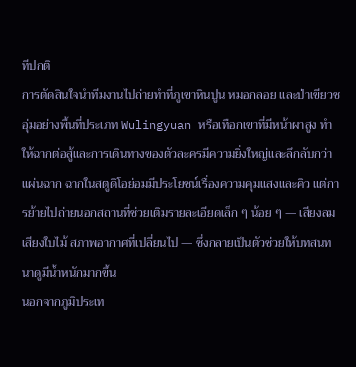ทีปกติ
การตัดสินใจนำทีมงานไปถ่ายทำที่ภูเขาหินปูน หมอกลอย และป่าเขียวชอุ่มอย่างพื้นที่ประเภท Wulingyuan หรือเทือกเขาที่มีหน้าผาสูง ทำให้ฉากต่อสู้และการเดินทางของตัวละครมีความยิ่งใหญ่และลึกลับกว่าแผ่นฉาก ฉากในสตูดิโอย่อมมีประโยชน์เรื่องความคุมแสงและคิว แต่การย้ายไปถ่ายนอกสถานที่ช่วยเติมรายละเอียดเล็ก ๆ น้อย ๆ — เสียงลม เสียงใบไม้ สภาพอากาศที่เปลี่ยนไป — ซึ่งกลายเป็นตัวช่วยให้บทสนทนาดูมีน้ำหนักมากขึ้น
นอกจากภูมิประเท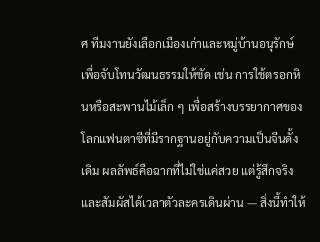ศ ทีมงานยังเลือกเมืองเก่าและหมู่บ้านอนุรักษ์เพื่อจับโทนวัฒนธรรมให้ชัด เช่น การใช้ตรอกหินหรือสะพานไม้เล็ก ๆ เพื่อสร้างบรรยากาศของโลกแฟนตาซีที่มีรากฐานอยู่กับความเป็นจีนดั้งเดิม ผลลัพธ์คือฉากที่ไม่ใช่แค่สวย แต่รู้สึกจริงและสัมผัสได้เวลาตัวละครเดินผ่าน — สิ่งนี้ทำให้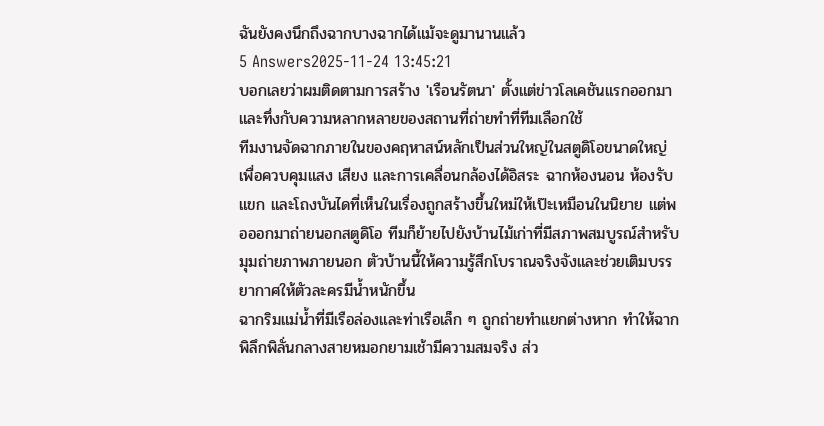ฉันยังคงนึกถึงฉากบางฉากได้แม้จะดูมานานแล้ว
5 Answers2025-11-24 13:45:21
บอกเลยว่าผมติดตามการสร้าง 'เรือนรัตนา' ตั้งแต่ข่าวโลเคชันแรกออกมาและทึ่งกับความหลากหลายของสถานที่ถ่ายทำที่ทีมเลือกใช้
ทีมงานจัดฉากภายในของคฤหาสน์หลักเป็นส่วนใหญ่ในสตูดิโอขนาดใหญ่ เพื่อควบคุมแสง เสียง และการเคลื่อนกล้องได้อิสระ ฉากห้องนอน ห้องรับแขก และโถงบันไดที่เห็นในเรื่องถูกสร้างขึ้นใหม่ให้เป๊ะเหมือนในนิยาย แต่พอออกมาถ่ายนอกสตูดิโอ ทีมก็ย้ายไปยังบ้านไม้เก่าที่มีสภาพสมบูรณ์สำหรับมุมถ่ายภาพภายนอก ตัวบ้านนี้ให้ความรู้สึกโบราณจริงจังและช่วยเติมบรรยากาศให้ตัวละครมีน้ำหนักขึ้น
ฉากริมแม่น้ำที่มีเรือล่องและท่าเรือเล็ก ๆ ถูกถ่ายทำแยกต่างหาก ทำให้ฉากพิลึกพิลั่นกลางสายหมอกยามเช้ามีความสมจริง ส่ว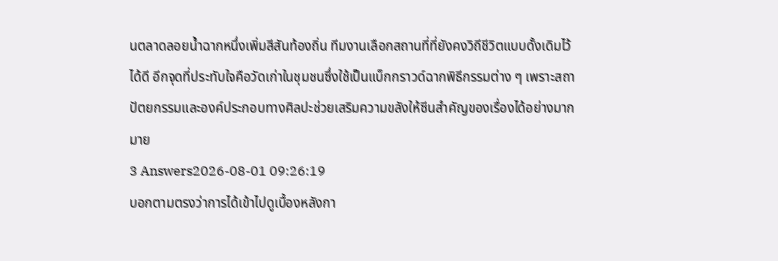นตลาดลอยน้ำฉากหนึ่งเพิ่มสีสันท้องถิ่น ทีมงานเลือกสถานที่ที่ยังคงวิถีชีวิตแบบดั้งเดิมไว้ได้ดี อีกจุดที่ประทับใจคือวัดเก่าในชุมชนซึ่งใช้เป็นแบ็กกราวด์ฉากพิธีกรรมต่าง ๆ เพราะสถาปัตยกรรมและองค์ประกอบทางศิลปะช่วยเสริมความขลังให้ซีนสำคัญของเรื่องได้อย่างมากมาย
3 Answers2026-08-01 09:26:19
บอกตามตรงว่าการได้เข้าไปดูเบื้องหลังกา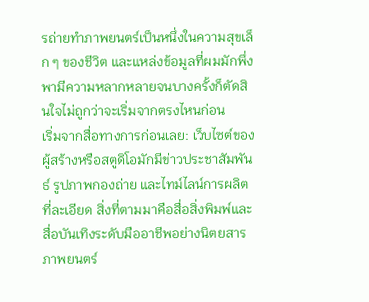รถ่ายทำภาพยนตร์เป็นหนึ่งในความสุขเล็ก ๆ ของชีวิต และแหล่งข้อมูลที่ผมมักพึ่งพามีความหลากหลายจนบางครั้งก็ตัดสินใจไม่ถูกว่าจะเริ่มจากตรงไหนก่อน
เริ่มจากสื่อทางการก่อนเลย: เว็บไซต์ของผู้สร้างหรือสตูดิโอมักมีข่าวประชาสัมพันธ์ รูปภาพกองถ่าย และไทม์ไลน์การผลิตที่ละเอียด สิ่งที่ตามมาคือสื่อสิ่งพิมพ์และสื่อบันเทิงระดับมืออาชีพอย่างนิตยสารภาพยนตร์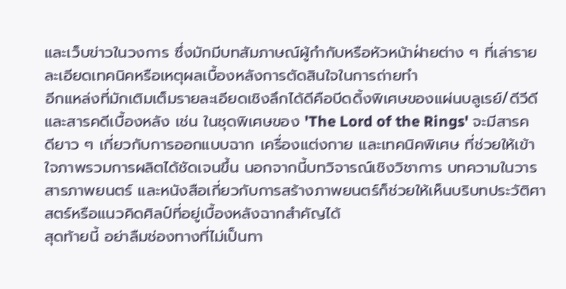และเว็บข่าวในวงการ ซึ่งมักมีบทสัมภาษณ์ผู้กำกับหรือหัวหน้าฝ่ายต่าง ๆ ที่เล่ารายละเอียดเทคนิคหรือเหตุผลเบื้องหลังการตัดสินใจในการถ่ายทำ
อีกแหล่งที่มักเติมเต็มรายละเอียดเชิงลึกได้ดีคือบีดดิ้งพิเศษของแผ่นบลูเรย์/ดีวีดีและสารคดีเบื้องหลัง เช่น ในชุดพิเศษของ 'The Lord of the Rings' จะมีสารคดียาว ๆ เกี่ยวกับการออกแบบฉาก เครื่องแต่งกาย และเทคนิคพิเศษ ที่ช่วยให้เข้าใจภาพรวมการผลิตได้ชัดเจนขึ้น นอกจากนี้บทวิจารณ์เชิงวิชาการ บทความในวารสารภาพยนตร์ และหนังสือเกี่ยวกับการสร้างภาพยนตร์ก็ช่วยให้เห็นบริบทประวัติศาสตร์หรือแนวคิดศิลป์ที่อยู่เบื้องหลังฉากสำคัญได้
สุดท้ายนี้ อย่าลืมช่องทางที่ไม่เป็นทา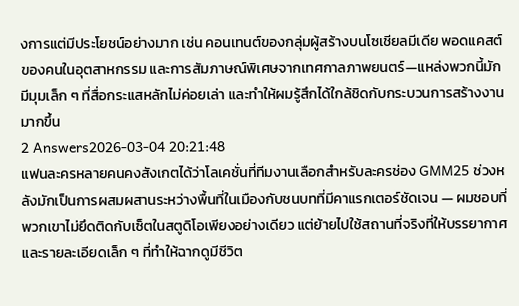งการแต่มีประโยชน์อย่างมาก เช่น คอนเทนต์ของกลุ่มผู้สร้างบนโซเชียลมีเดีย พอดแคสต์ของคนในอุตสาหกรรม และการสัมภาษณ์พิเศษจากเทศกาลภาพยนตร์—แหล่งพวกนี้มักมีมุมเล็ก ๆ ที่สื่อกระแสหลักไม่ค่อยเล่า และทำให้ผมรู้สึกได้ใกล้ชิดกับกระบวนการสร้างงานมากขึ้น
2 Answers2026-03-04 20:21:48
แฟนละครหลายคนคงสังเกตได้ว่าโลเคชั่นที่ทีมงานเลือกสำหรับละครช่อง GMM25 ช่วงหลังมักเป็นการผสมผสานระหว่างพื้นที่ในเมืองกับชนบทที่มีคาแรกเตอร์ชัดเจน — ผมชอบที่พวกเขาไม่ยึดติดกับเซ็ตในสตูดิโอเพียงอย่างเดียว แต่ย้ายไปใช้สถานที่จริงที่ให้บรรยากาศและรายละเอียดเล็ก ๆ ที่ทำให้ฉากดูมีชีวิต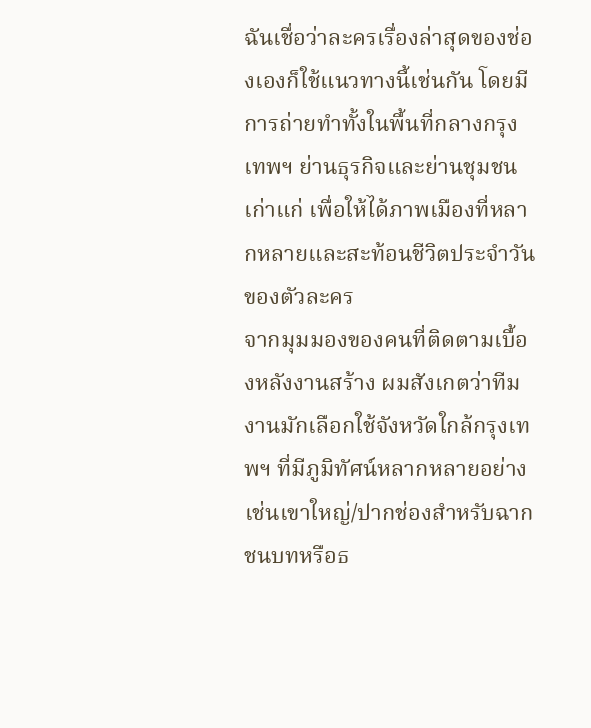ฉันเชื่อว่าละครเรื่องล่าสุดของช่องเองก็ใช้แนวทางนี้เช่นกัน โดยมีการถ่ายทำทั้งในพื้นที่กลางกรุงเทพฯ ย่านธุรกิจและย่านชุมชนเก่าแก่ เพื่อให้ได้ภาพเมืองที่หลากหลายและสะท้อนชีวิตประจำวันของตัวละคร
จากมุมมองของคนที่ติดตามเบื้องหลังงานสร้าง ผมสังเกตว่าทีมงานมักเลือกใช้จังหวัดใกล้กรุงเทพฯ ที่มีภูมิทัศน์หลากหลายอย่างเช่นเขาใหญ่/ปากช่องสำหรับฉากชนบทหรือธ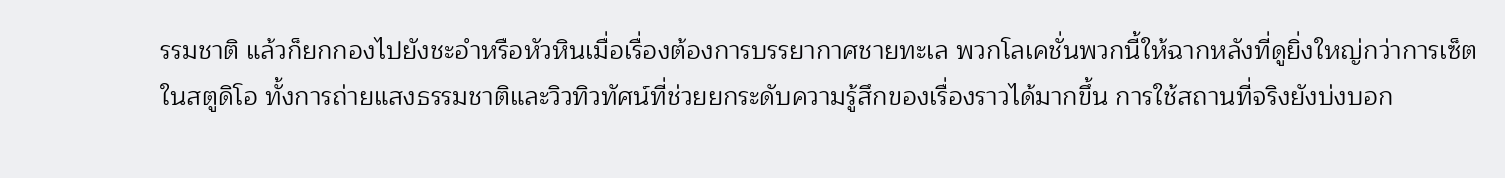รรมชาติ แล้วก็ยกกองไปยังชะอำหรือหัวหินเมื่อเรื่องต้องการบรรยากาศชายทะเล พวกโลเคชั่นพวกนี้ให้ฉากหลังที่ดูยิ่งใหญ่กว่าการเซ็ตในสตูดิโอ ทั้งการถ่ายแสงธรรมชาติและวิวทิวทัศน์ที่ช่วยยกระดับความรู้สึกของเรื่องราวได้มากขึ้น การใช้สถานที่จริงยังบ่งบอก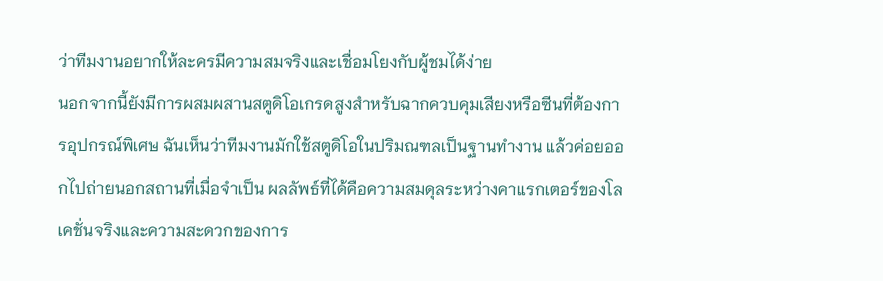ว่าทีมงานอยากให้ละครมีความสมจริงและเชื่อมโยงกับผู้ชมได้ง่าย
นอกจากนี้ยังมีการผสมผสานสตูดิโอเกรดสูงสำหรับฉากควบคุมเสียงหรือซีนที่ต้องการอุปกรณ์พิเศษ ฉันเห็นว่าทีมงานมักใช้สตูดิโอในปริมณฑลเป็นฐานทำงาน แล้วค่อยออกไปถ่ายนอกสถานที่เมื่อจำเป็น ผลลัพธ์ที่ได้คือความสมดุลระหว่างคาแรกเตอร์ของโลเคชั่นจริงและความสะดวกของการ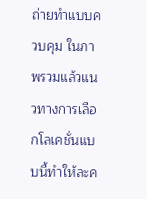ถ่ายทำแบบควบคุม ในภาพรวมแล้วแนวทางการเลือกโลเคชั่นแบบนี้ทำให้ละค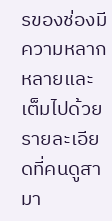รของช่องมีความหลากหลายและเต็มไปด้วยรายละเอียดที่คนดูสามา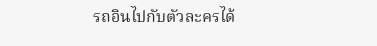รถอินไปกับตัวละครได้